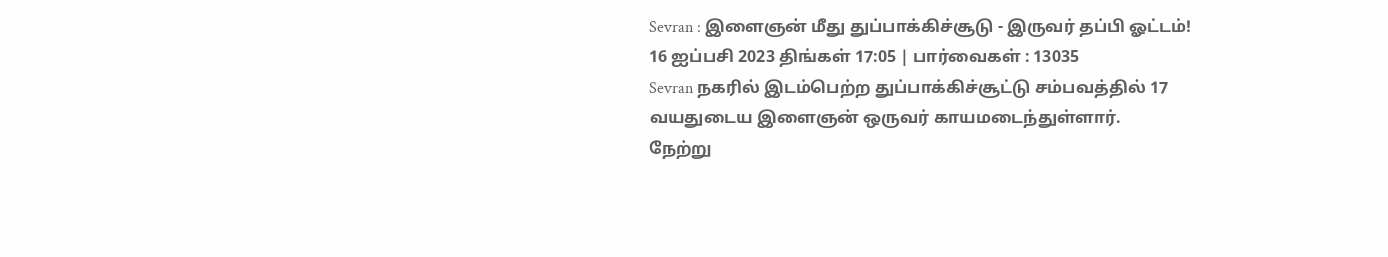Sevran : இளைஞன் மீது துப்பாக்கிச்சூடு - இருவர் தப்பி ஓட்டம்!
16 ஐப்பசி 2023 திங்கள் 17:05 | பார்வைகள் : 13035
Sevran நகரில் இடம்பெற்ற துப்பாக்கிச்சூட்டு சம்பவத்தில் 17 வயதுடைய இளைஞன் ஒருவர் காயமடைந்துள்ளார்.
நேற்று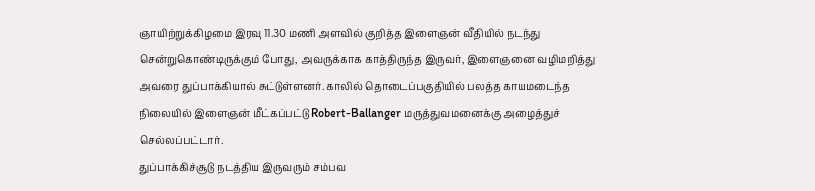ஞாயிற்றுக்கிழமை இரவு 11.30 மணி அளவில் குறித்த இளைஞன் வீதியில் நடந்து சென்றுகொண்டிருக்கும் போது, அவருக்காக காத்திருந்த இருவர், இளைஞனை வழிமறித்து அவரை துப்பாக்கியால் சுட்டுள்ளனர். காலில் தொடைப்பகுதியில் பலத்த காயமடைந்த நிலையில் இளைஞன் மீட்கப்பட்டு Robert-Ballanger மருத்துவமனைக்கு அழைத்துச் செல்லப்பட்டார்.
துப்பாக்கிச்சூடு நடத்திய இருவரும் சம்பவ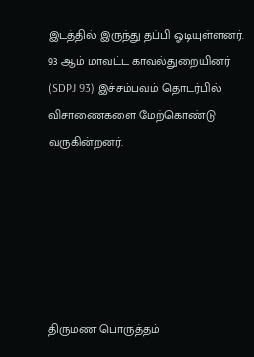இடத்தில் இருந்து தப்பி ஓடியுள்ளனர்.
93 ஆம் மாவட்ட காவல்துறையினர் (SDPJ 93) இச்சம்பவம் தொடர்பில் விசாணைகளை மேற்கொண்டு வருகின்றனர்.






திருமண பொருத்தம்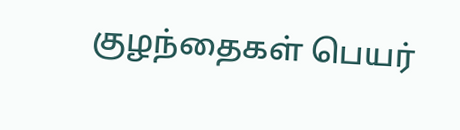குழந்தைகள் பெயர்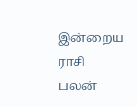இன்றைய ராசி பலன்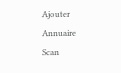Ajouter
Annuaire
Scan